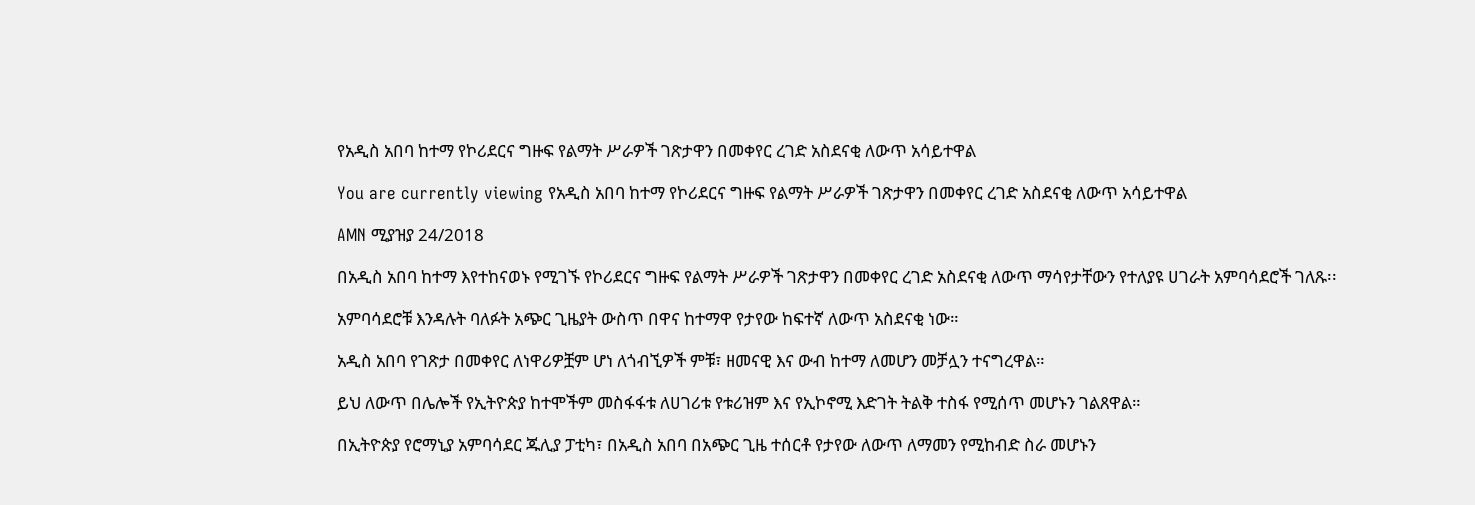የአዲስ አበባ ከተማ የኮሪደርና ግዙፍ የልማት ሥራዎች ገጽታዋን በመቀየር ረገድ አስደናቂ ለውጥ አሳይተዋል

You are currently viewing የአዲስ አበባ ከተማ የኮሪደርና ግዙፍ የልማት ሥራዎች ገጽታዋን በመቀየር ረገድ አስደናቂ ለውጥ አሳይተዋል

AMN ሚያዝያ 24/2018

በአዲስ አበባ ከተማ እየተከናወኑ የሚገኙ የኮሪደርና ግዙፍ የልማት ሥራዎች ገጽታዋን በመቀየር ረገድ አስደናቂ ለውጥ ማሳየታቸውን የተለያዩ ሀገራት አምባሳደሮች ገለጹ፡፡

አምባሳደሮቹ እንዳሉት ባለፉት አጭር ጊዜያት ውስጥ በዋና ከተማዋ የታየው ከፍተኛ ለውጥ አስደናቂ ነው።

አዲስ አበባ የገጽታ በመቀየር ለነዋሪዎቿም ሆነ ለጎብኚዎች ምቹ፣ ዘመናዊ እና ውብ ከተማ ለመሆን መቻሏን ተናግረዋል።

ይህ ለውጥ በሌሎች የኢትዮጵያ ከተሞችም መስፋፋቱ ለሀገሪቱ የቱሪዝም እና የኢኮኖሚ እድገት ትልቅ ተስፋ የሚሰጥ መሆኑን ገልጸዋል።

በኢትዮጵያ የሮማኒያ አምባሳደር ጁሊያ ፓቲካ፣ በአዲስ አበባ በአጭር ጊዜ ተሰርቶ የታየው ለውጥ ለማመን የሚከብድ ስራ መሆኑን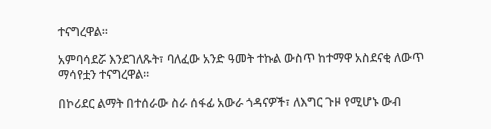ተናግረዋል።

አምባሳደሯ እንደገለጹት፣ ባለፈው አንድ ዓመት ተኩል ውስጥ ከተማዋ አስደናቂ ለውጥ ማሳየቷን ተናግረዋል።

በኮሪደር ልማት በተሰራው ስራ ሰፋፊ አውራ ጎዳናዎች፣ ለእግር ጉዞ የሚሆኑ ውብ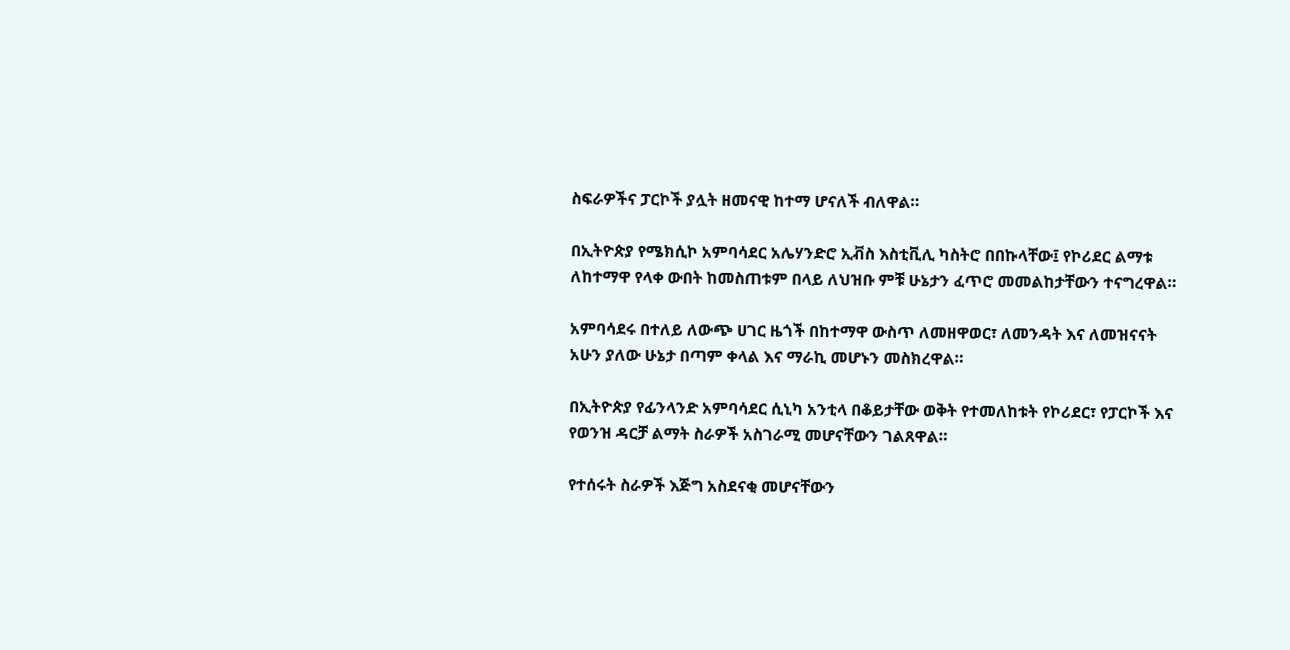ስፍራዎችና ፓርኮች ያሏት ዘመናዊ ከተማ ሆናለች ብለዋል።

በኢትዮጵያ የሜክሲኮ አምባሳደር አሌሃንድሮ ኢቭስ እስቲቪሊ ካስትሮ በበኩላቸው፤ የኮሪደር ልማቱ ለከተማዋ የላቀ ውበት ከመስጠቱም በላይ ለህዝቡ ምቹ ሁኔታን ፈጥሮ መመልከታቸውን ተናግረዋል።

አምባሳደሩ በተለይ ለውጭ ሀገር ዜጎች በከተማዋ ውስጥ ለመዘዋወር፣ ለመንዳት እና ለመዝናናት አሁን ያለው ሁኔታ በጣም ቀላል እና ማራኪ መሆኑን መስክረዋል።

በኢትዮጵያ የፊንላንድ አምባሳደር ሲኒካ አንቲላ በቆይታቸው ወቅት የተመለከቱት የኮሪደር፣ የፓርኮች እና የወንዝ ዳርቻ ልማት ስራዎች አስገራሚ መሆናቸውን ገልጸዋል።

የተሰሩት ስራዎች እጅግ አስደናቂ መሆናቸውን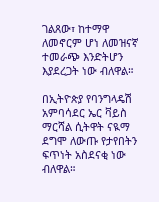ገልጸው፣ ከተማዋ ለመኖርም ሆነ ለመዝናኛ ተመራጭ እንድትሆን እያደረጋት ነው ብለዋል።

በኢትዮጵያ የባንግላዴሽ አምባሳደር ኤር ቫይስ ማርሻል ሲትዋት ናዪማ ደግሞ ለውጡ የታየበትን ፍጥነት አስደናቂ ነው ብለዋል።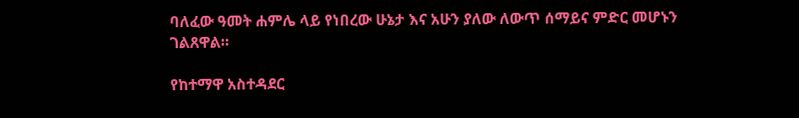ባለፈው ዓመት ሐምሌ ላይ የነበረው ሁኔታ እና አሁን ያለው ለውጥ ሰማይና ምድር መሆኑን ገልጸዋል።

የከተማዋ አስተዳደር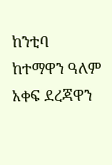ከንቲባ ከተማዋን ዓለም አቀፍ ደረጃዋን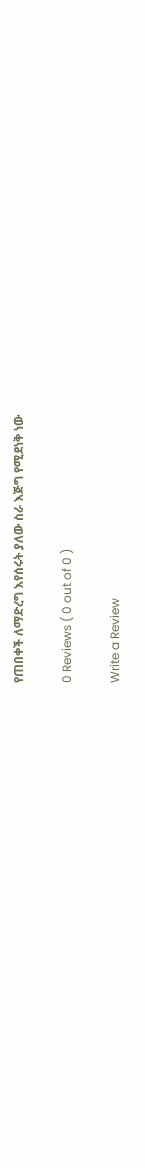የጠበቀች ለማድረግ እየሰሩት ያለው ስራ እጅግ የሚደነቅ ነው

0 Reviews ( 0 out of 0 )

Write a Review